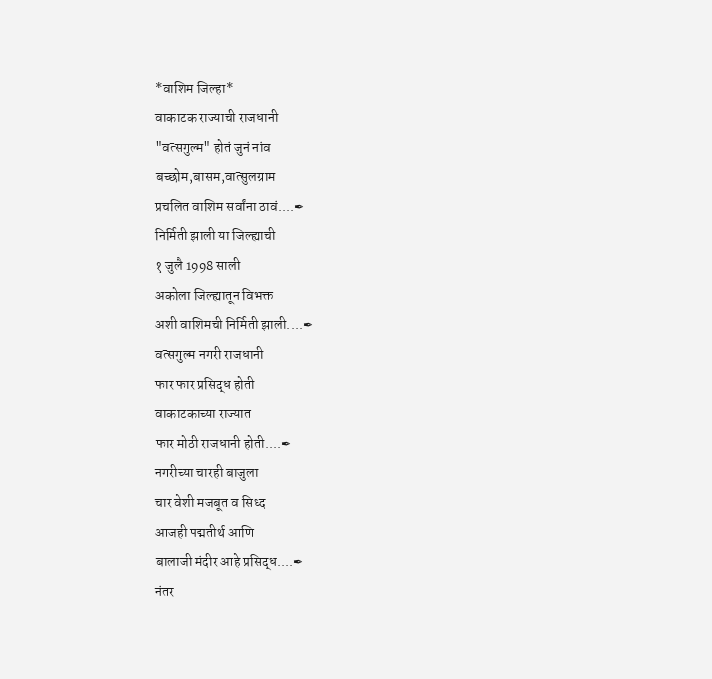*वाशिम जिल्हा*
वाकाटक राज्याची राजधानी
"वत्सगुल्म" होतं जुनं नांव
बच्छोम,बासम,वात्सुलग्राम
प्रचलित वाशिम सर्वांना ठावं....✒
निर्मिती झाली या जिल्ह्याची
१ जुलै 1998 साली
अकोला जिल्ह्यातून विभक्त
अशी वाशिमची निर्मिती झाली....✒
वत्सगुल्म नगरी राजधानी
फार फार प्रसिद्ध होती
वाकाटकाच्या राज्यात
फार मोठी राजधानी होती....✒
नगरीच्या चारही बाजुला
चार वेशी मजबूत व सिध्द
आजही पद्मतीर्थ आणि
बालाजी मंदीर आहे प्रसिद्ध....✒
नंतर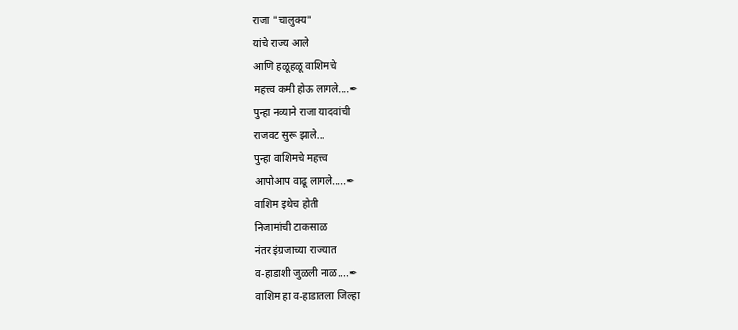राजा "चालुक्य"
यांचे राज्य आले
आणि हळूहळू वाशिमचे
महत्त्व कमी होऊ लागले....✒
पुन्हा नव्याने राजा यादवांची
राजवट सुरू झाले...
पुन्हा वाशिमचे महत्त्व
आपोआप वाढू लागले.....✒
वाशिम इथेच होती
निजामांची टाकसाळ
नंतर इंग्रजाच्या राज्यात
व-हाडाशी जुळली नाळ....✒
वाशिम हा व-हाडातला जिल्हा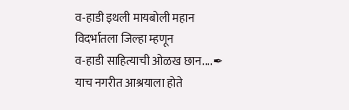व-हाडी इथली मायबोली महान
विदर्भातला जिल्हा म्हणून
व-हाडी साहित्याची ओळख छान....✒
याच नगरीत आश्रयाला होते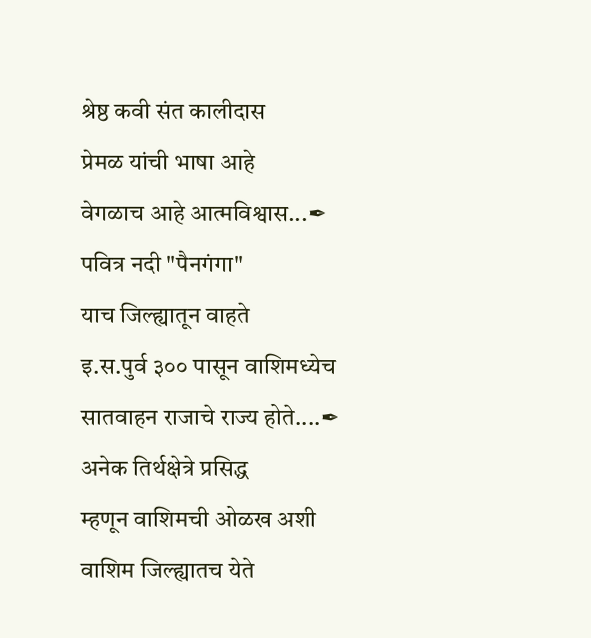श्रेष्ठ कवी संत कालीदास
प्रेमळ यांची भाषा आहे
वेगळाच आहे आत्मविश्वास...✒
पवित्र नदी "पैनगंगा"
याच जिल्ह्यातून वाहते
इ.स.पुर्व ३०० पासून वाशिमध्येच
सातवाहन राजाचे राज्य होते....✒
अनेक तिर्थक्षेत्रे प्रसिद्ध
म्हणून वाशिमची ओळख अशी
वाशिम जिल्ह्यातच येते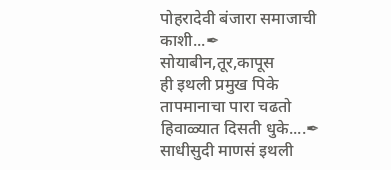पोहरादेवी बंजारा समाजाची काशी...✒
सोयाबीन,तूर,कापूस
ही इथली प्रमुख पिके
तापमानाचा पारा चढतो
हिवाळ्यात दिसती धुके....✒
साधीसुदी माणसं इथली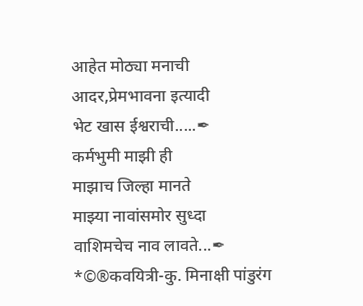आहेत मोठ्या मनाची
आदर,प्रेमभावना इत्यादी
भेट खास ईश्वराची.....✒
कर्मभुमी माझी ही
माझाच जिल्हा मानते
माझ्या नावांसमोर सुध्दा
वाशिमचेच नाव लावते...✒
*©®कवयित्री-कु. मिनाक्षी पांडुरंग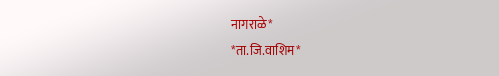नागराळे*
*ता.जि.वाशिम*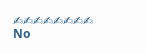✍✍✍✍✍✍✍✍
No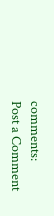comments:
Post a Comment